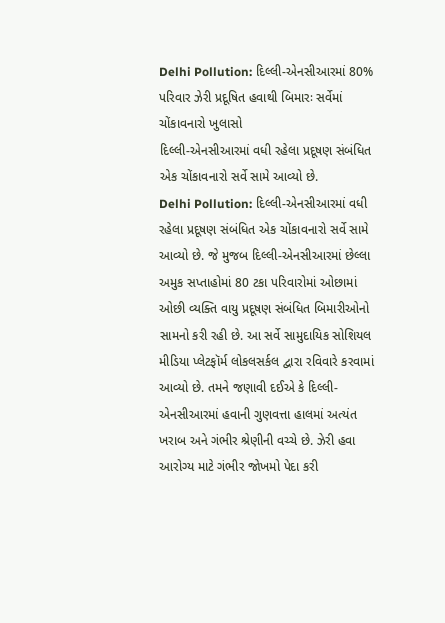Delhi Pollution: દિલ્લી-એનસીઆરમાં 80% પરિવાર ઝેરી પ્રદૂષિત હવાથી બિમારઃ સર્વેમાં ચોંકાવનારો ખુલાસો
દિલ્લી-એનસીઆરમાં વધી રહેલા પ્રદૂષણ સંબંધિત એક ચોંકાવનારો સર્વે સામે આવ્યો છે.
Delhi Pollution: દિલ્લી-એનસીઆરમાં વધી રહેલા પ્રદૂષણ સંબંધિત એક ચોંકાવનારો સર્વે સામે આવ્યો છે. જે મુજબ દિલ્લી-એનસીઆરમાં છેલ્લા અમુક સપ્તાહોમાં 80 ટકા પરિવારોમાં ઓછામાં ઓછી વ્યક્તિ વાયુ પ્રદૂષણ સંબંધિત બિમારીઓનો સામનો કરી રહી છે. આ સર્વે સામુદાયિક સોશિયલ મીડિયા પ્લેટફૉર્મ લોકલસર્કલ દ્વારા રવિવારે કરવામાં આવ્યો છે. તમને જણાવી દઈએ કે દિલ્લી-એનસીઆરમાં હવાની ગુણવત્તા હાલમાં અત્યંત ખરાબ અને ગંભીર શ્રેણીની વચ્ચે છે. ઝેરી હવા આરોગ્ય માટે ગંભીર જોખમો પેદા કરી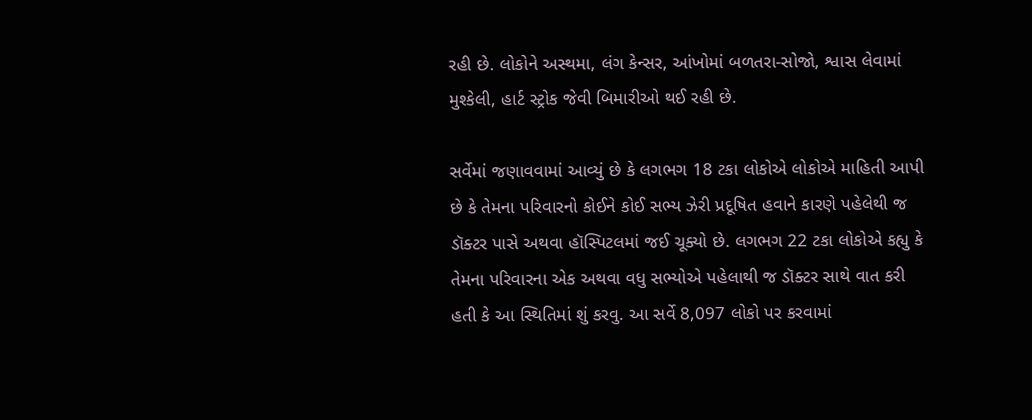રહી છે. લોકોને અસ્થમા, લંગ કેન્સર, આંખોમાં બળતરા-સોજો, શ્વાસ લેવામાં મુશ્કેલી, હાર્ટ સ્ટ્રોક જેવી બિમારીઓ થઈ રહી છે.

સર્વેમાં જણાવવામાં આવ્યું છે કે લગભગ 18 ટકા લોકોએ લોકોએ માહિતી આપી છે કે તેમના પરિવારનો કોઈને કોઈ સભ્ય ઝેરી પ્રદૂષિત હવાને કારણે પહેલેથી જ ડૉક્ટર પાસે અથવા હૉસ્પિટલમાં જઈ ચૂક્યો છે. લગભગ 22 ટકા લોકોએ કહ્યુ કે તેમના પરિવારના એક અથવા વધુ સભ્યોએ પહેલાથી જ ડૉક્ટર સાથે વાત કરી હતી કે આ સ્થિતિમાં શું કરવુ. આ સર્વે 8,097 લોકો પર કરવામાં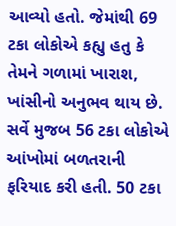આવ્યો હતો. જેમાંથી 69 ટકા લોકોએ કહ્યુ હતુ કે તેમને ગળામાં ખારાશ, ખાંસીનો અનુભવ થાય છે.
સર્વે મુજબ 56 ટકા લોકોએ આંખોમાં બળતરાની ફરિયાદ કરી હતી. 50 ટકા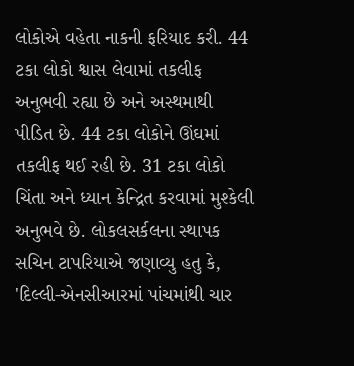લોકોએ વહેતા નાકની ફરિયાદ કરી. 44 ટકા લોકો શ્વાસ લેવામાં તકલીફ અનુભવી રહ્યા છે અને અસ્થમાથી પીડિત છે. 44 ટકા લોકોને ઊંઘમાં તકલીફ થઈ રહી છે. 31 ટકા લોકો ચિંતા અને ધ્યાન કેન્દ્રિત કરવામાં મુશ્કેલી અનુભવે છે. લોકલસર્કલના સ્થાપક સચિન ટાપરિયાએ જણાવ્યુ હતુ કે, 'દિલ્લી-એનસીઆરમાં પાંચમાંથી ચાર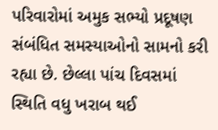પરિવારોમાં અમુક સભ્યો પ્રદૂષણ સંબંધિત સમસ્યાઓનો સામનો કરી રહ્યા છે. છેલ્લા પાંચ દિવસમાં સ્થિતિ વધુ ખરાબ થઈ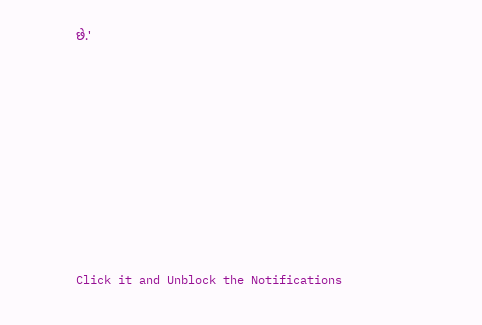છે.'












Click it and Unblock the Notifications